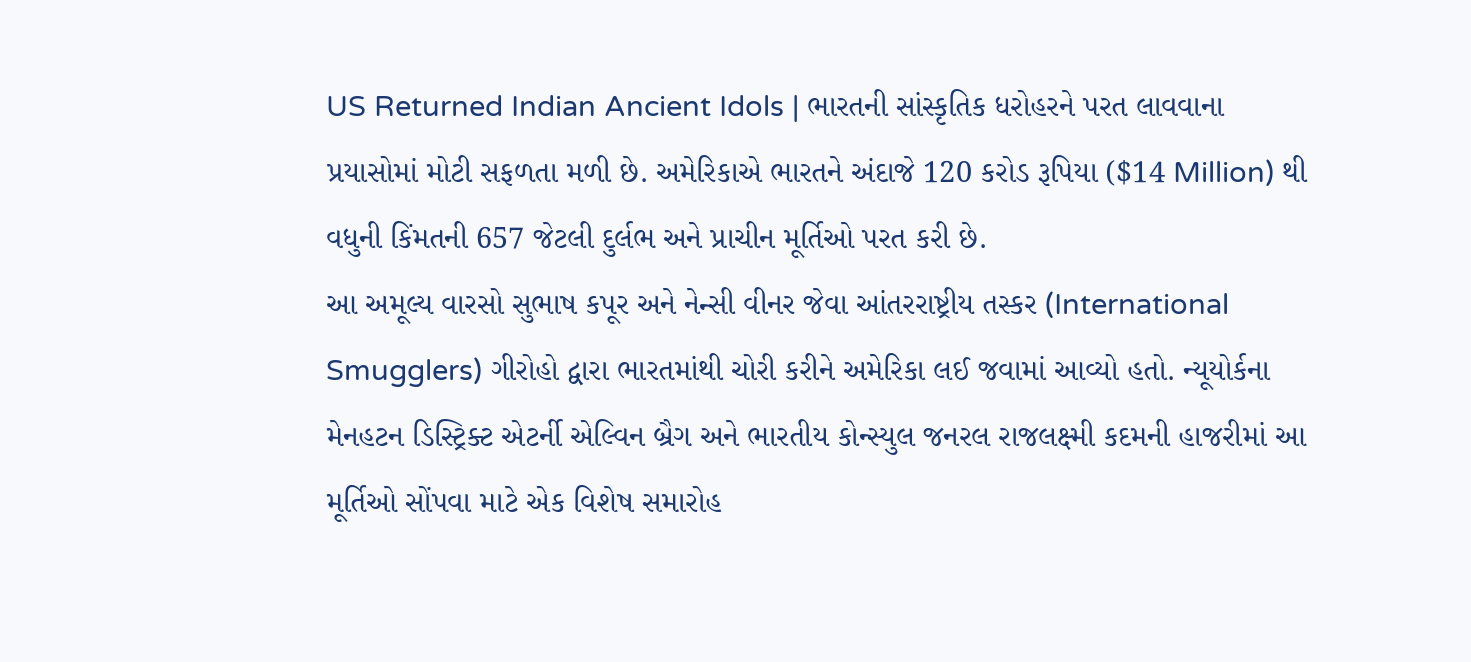US Returned Indian Ancient Idols | ભારતની સાંસ્કૃતિક ધરોહરને પરત લાવવાના પ્રયાસોમાં મોટી સફળતા મળી છે. અમેરિકાએ ભારતને અંદાજે 120 કરોડ રૂપિયા ($14 Million) થી વધુની કિંમતની 657 જેટલી દુર્લભ અને પ્રાચીન મૂર્તિઓ પરત કરી છે.
આ અમૂલ્ય વારસો સુભાષ કપૂર અને નેન્સી વીનર જેવા આંતરરાષ્ટ્રીય તસ્કર (International Smugglers) ગીરોહો દ્વારા ભારતમાંથી ચોરી કરીને અમેરિકા લઈ જવામાં આવ્યો હતો. ન્યૂયોર્કના મેનહટન ડિસ્ટ્રિક્ટ એટર્ની એલ્વિન બ્રૈગ અને ભારતીય કોન્સ્યુલ જનરલ રાજલક્ષ્મી કદમની હાજરીમાં આ મૂર્તિઓ સોંપવા માટે એક વિશેષ સમારોહ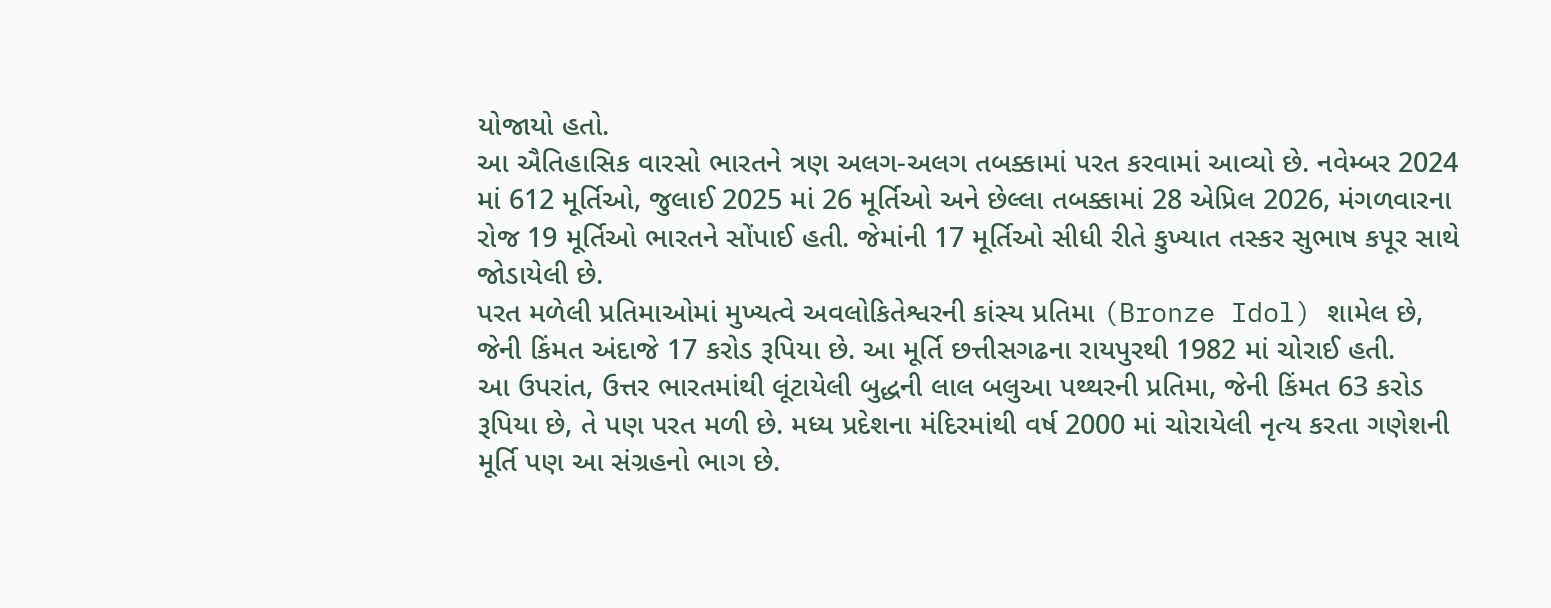યોજાયો હતો.
આ ઐતિહાસિક વારસો ભારતને ત્રણ અલગ-અલગ તબક્કામાં પરત કરવામાં આવ્યો છે. નવેમ્બર 2024 માં 612 મૂર્તિઓ, જુલાઈ 2025 માં 26 મૂર્તિઓ અને છેલ્લા તબક્કામાં 28 એપ્રિલ 2026, મંગળવારના રોજ 19 મૂર્તિઓ ભારતને સોંપાઈ હતી. જેમાંની 17 મૂર્તિઓ સીધી રીતે કુખ્યાત તસ્કર સુભાષ કપૂર સાથે જોડાયેલી છે.
પરત મળેલી પ્રતિમાઓમાં મુખ્યત્વે અવલોકિતેશ્વરની કાંસ્ય પ્રતિમા (Bronze Idol) શામેલ છે, જેની કિંમત અંદાજે 17 કરોડ રૂપિયા છે. આ મૂર્તિ છત્તીસગઢના રાયપુરથી 1982 માં ચોરાઈ હતી.
આ ઉપરાંત, ઉત્તર ભારતમાંથી લૂંટાયેલી બુદ્ધની લાલ બલુઆ પથ્થરની પ્રતિમા, જેની કિંમત 63 કરોડ રૂપિયા છે, તે પણ પરત મળી છે. મધ્ય પ્રદેશના મંદિરમાંથી વર્ષ 2000 માં ચોરાયેલી નૃત્ય કરતા ગણેશની મૂર્તિ પણ આ સંગ્રહનો ભાગ છે.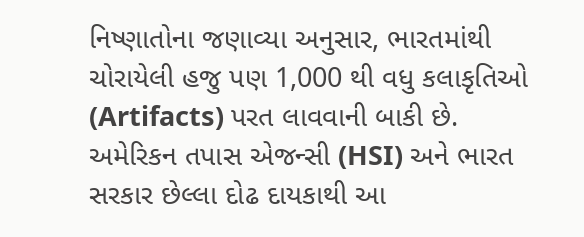નિષ્ણાતોના જણાવ્યા અનુસાર, ભારતમાંથી ચોરાયેલી હજુ પણ 1,000 થી વધુ કલાકૃતિઓ (Artifacts) પરત લાવવાની બાકી છે. અમેરિકન તપાસ એજન્સી (HSI) અને ભારત સરકાર છેલ્લા દોઢ દાયકાથી આ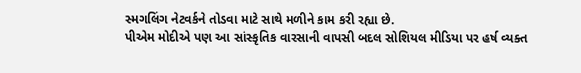સ્મગલિંગ નેટવર્કને તોડવા માટે સાથે મળીને કામ કરી રહ્યા છે.
પીએમ મોદીએ પણ આ સાંસ્કૃતિક વારસાની વાપસી બદલ સોશિયલ મીડિયા પર હર્ષ વ્યક્ત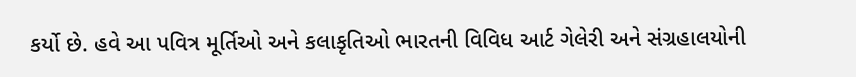કર્યો છે. હવે આ પવિત્ર મૂર્તિઓ અને કલાકૃતિઓ ભારતની વિવિધ આર્ટ ગેલેરી અને સંગ્રહાલયોની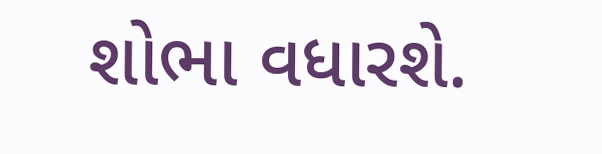શોભા વધારશે.